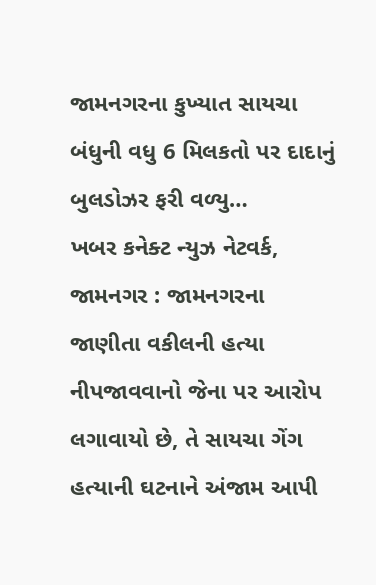જામનગરના કુખ્યાત સાયચા બંધુની વધુ 6 મિલકતો પર દાદાનું બુલડોઝર ફરી વળ્યુ…
ખબર કનેક્ટ ન્યુઝ નેટવર્ક, જામનગર : જામનગરના જાણીતા વકીલની હત્યા નીપજાવવાનો જેના પર આરોપ લગાવાયો છે, તે સાયચા ગેંગ હત્યાની ઘટનાને અંજામ આપી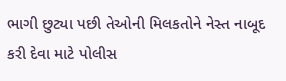ભાગી છુટ્યા પછી તેઓની મિલકતોને નેસ્ત નાબૂદ કરી દેવા માટે પોલીસ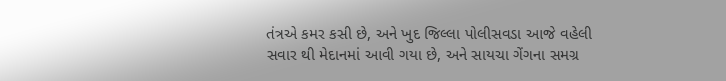તંત્રએ કમર કસી છે, અને ખુદ જિલ્લા પોલીસવડા આજે વહેલી સવાર થી મેદાનમાં આવી ગયા છે, અને સાયચા ગેંગના સમગ્ર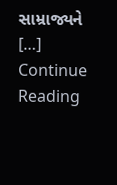સામ્રાજ્યને […]
Continue Reading